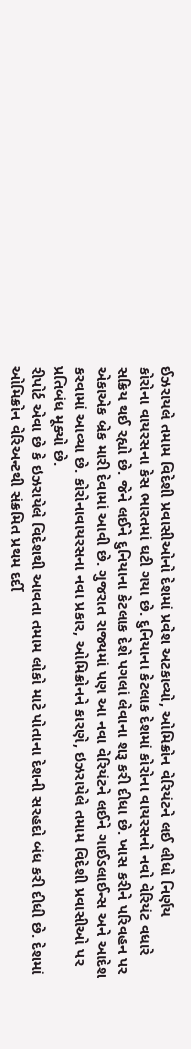ઈઝરાયલે તમામ વિદેશી પ્રવાસીઓનો દેશમાં પ્રવેશ અટકાવ્યો, ઓમિક્રોન વેરિયંટને લઈ લીધો નિર્ણય
કોરોના વાયરસના કેસ ભારતમાં ઘટી ગયા છે. દુનિયાના કેટલાક દેશમાં કોરોના વાયરસનો નવો વેરિયંટ વધારે સક્રિય થઈ રહ્યો છે. જેને લઈને દુનિયાના કેટલાક દેશે પગલાં લેવાના શરૂ કરી દીધા છે. ખાસ કરીને પરિવહન પર એકાએક બ્રેક મારી દેવામાં આવી છે. ગુજરાત રાજ્યમાં પણ આ નવા વેરિયંટને લઈને ગાઈડલાઈન્સ અને આદેશ કરવામાં આવ્યા છે. કોરોનાવાયરસના નવા પ્રકાર, ઓમિક્રોનને કારણે, ઇઝરાયેલે તમામ વિદેશી પ્રવાસીઓ પર પ્રતિબંધ મૂક્યો છે.
રીપોર્ટ એવા છે કે ઇઝરાયેલે વિદેશથી આવતા તમામ લોકો માટે પોતાના દેશની સરહદો બંધ કરી દીધી છે. દેશમાં ઓમિક્રોન વેરિઅન્ટથી સંક્રમિત પ્રથમ દર્દી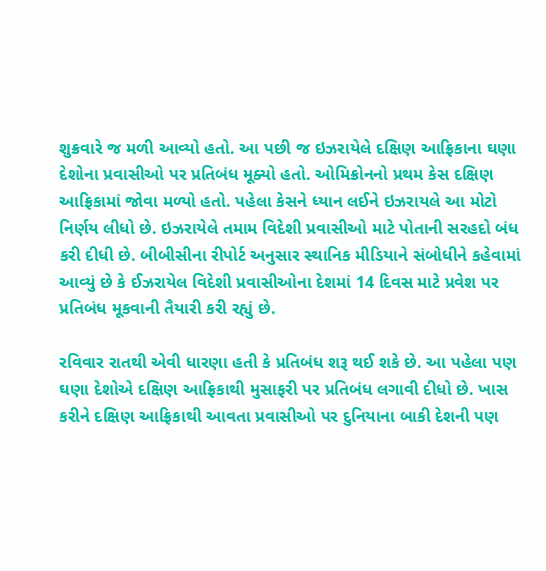શુક્રવારે જ મળી આવ્યો હતો. આ પછી જ ઇઝરાયેલે દક્ષિણ આફ્રિકાના ઘણા દેશોના પ્રવાસીઓ પર પ્રતિબંધ મૂક્યો હતો. ઓમિક્રોનનો પ્રથમ કેસ દક્ષિણ આફ્રિકામાં જોવા મળ્યો હતો. પહેલા કેસને ધ્યાન લઈને ઇઝરાયલે આ મોટો નિર્ણય લીધો છે. ઇઝરાયેલે તમામ વિદેશી પ્રવાસીઓ માટે પોતાની સરહદો બંધ કરી દીધી છે. બીબીસીના રીપોર્ટ અનુસાર સ્થાનિક મીડિયાને સંબોધીને કહેવામાં આવ્યું છે કે ઈઝરાયેલ વિદેશી પ્રવાસીઓના દેશમાં 14 દિવસ માટે પ્રવેશ પર પ્રતિબંધ મૂકવાની તૈયારી કરી રહ્યું છે.

રવિવાર રાતથી એવી ધારણા હતી કે પ્રતિબંધ શરૂ થઈ શકે છે. આ પહેલા પણ ઘણા દેશોએ દક્ષિણ આફ્રિકાથી મુસાફરી પર પ્રતિબંધ લગાવી દીધો છે. ખાસ કરીને દક્ષિણ આફ્રિકાથી આવતા પ્રવાસીઓ પર દુનિયાના બાકી દેશની પણ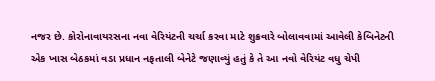નજર છે. કોરોનાવાયરસના નવા વેરિયંટની ચર્ચા કરવા માટે શુક્રવારે બોલાવવામાં આવેલી કેબિનેટની એક ખાસ બેઠકમાં વડા પ્રધાન નફતાલી બેનેટે જણાવ્યું હતું કે તે આ નવો વેરિયંટ વધુ ચેપી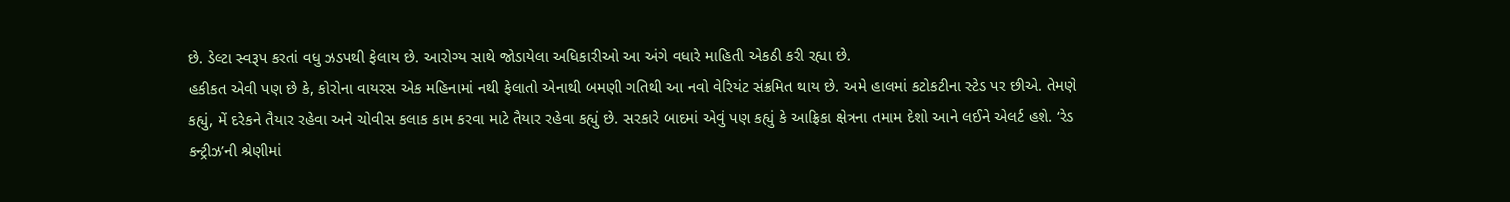છે. ડેલ્ટા સ્વરૂપ કરતાં વધુ ઝડપથી ફેલાય છે. આરોગ્ય સાથે જોડાયેલા અધિકારીઓ આ અંગે વધારે માહિતી એકઠી કરી રહ્યા છે.
હકીકત એવી પણ છે કે, કોરોના વાયરસ એક મહિનામાં નથી ફેલાતો એનાથી બમણી ગતિથી આ નવો વેરિયંટ સંક્રમિત થાય છે. અમે હાલમાં કટોકટીના સ્ટેડ પર છીએ. તેમણે કહ્યું, મેં દરેકને તૈયાર રહેવા અને ચોવીસ કલાક કામ કરવા માટે તૈયાર રહેવા કહ્યું છે. સરકારે બાદમાં એવું પણ કહ્યું કે આફ્રિકા ક્ષેત્રના તમામ દેશો આને લઈને એલર્ટ હશે. ‘રેડ કન્ટ્રીઝ’ની શ્રેણીમાં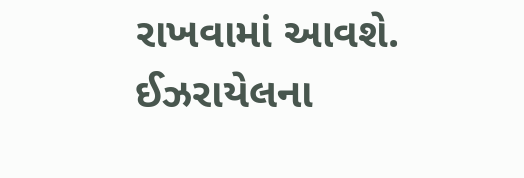રાખવામાં આવશે. ઈઝરાયેલના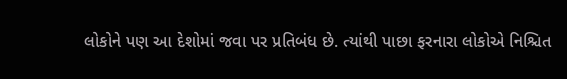લોકોને પણ આ દેશોમાં જવા પર પ્રતિબંધ છે. ત્યાંથી પાછા ફરનારા લોકોએ નિશ્ચિત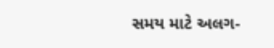સમય માટે અલગ-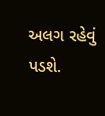અલગ રહેવું પડશે.